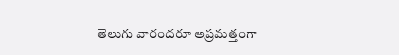తెలుగు వారందరూ అప్రమత్తంగా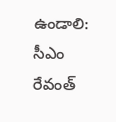ఉండాలి: సీఎం రేవంత్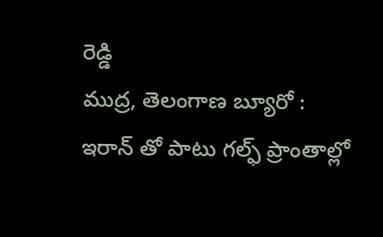రెడ్డి
ముద్ర, తెలంగాణ బ్యూరో :
ఇరాన్ తో పాటు గల్ఫ్ ప్రాంతాల్లో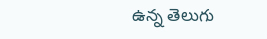ఉన్న తెలుగు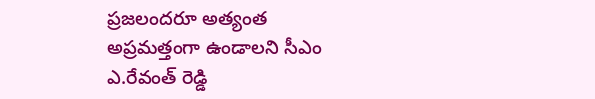ప్రజలందరూ అత్యంత అప్రమత్తంగా ఉండాలని సీఎం ఎ.రేవంత్ రెడ్డి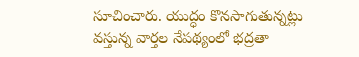సూచించారు. యుద్ధం కొనసాగుతున్నట్లు వస్తున్న వార్తల నేపథ్యంలో భద్రతా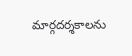మార్గదర్శకాలను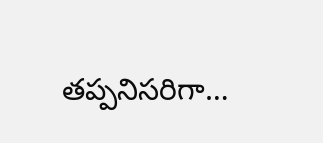తప్పనిసరిగా…